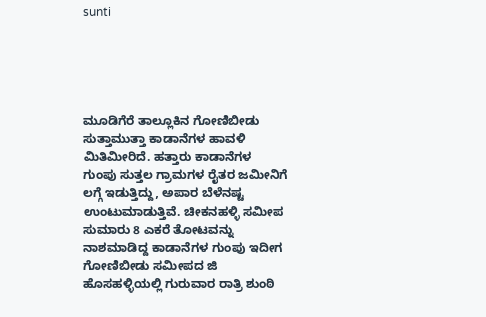sunti





ಮೂಡಿಗೆರೆ ತಾಲ್ಲೂಕಿನ ಗೋಣಿಬೀಡು ಸುತ್ತಾಮುತ್ತಾ ಕಾಡಾನೆಗಳ ಹಾವಳಿ ಮಿತಿಮೀರಿದೆ. ಹತ್ತಾರು ಕಾಡಾನೆಗಳ ಗುಂಪು ಸುತ್ತಲ ಗ್ರಾಮಗಳ ರೈತರ ಜಮೀನಿಗೆ ಲಗ್ಗೆ ಇಡುತ್ತಿದ್ದು, ಅಪಾರ ಬೆಳೆನಷ್ಟ ಉಂಟುಮಾಡುತ್ತಿವೆ. ಚೀಕನಹಳ್ಳಿ ಸಮೀಪ ಸುಮಾರು 8 ಎಕರೆ ತೋಟವನ್ನು ನಾಶಮಾಡಿದ್ದ ಕಾಡಾನೆಗಳ ಗುಂಪು ಇದೀಗ ಗೋಣಿಬೀಡು ಸಮೀಪದ ಜಿ ಹೊಸಹಳ್ಳಿಯಲ್ಲಿ ಗುರುವಾರ ರಾತ್ರಿ ಶುಂಠಿ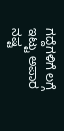ಗದ್ದೆಗಳಿಗೆ ಲಗ್ಗೆ ಇಟ್ಟು ಅಪಾರ ನಷ್ಟ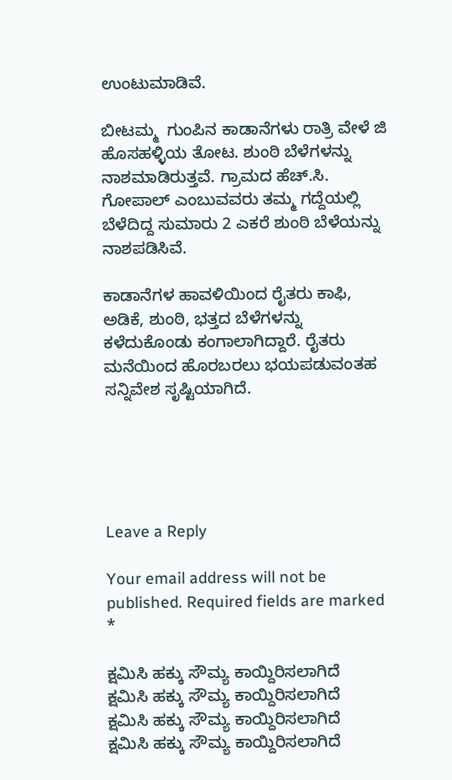ಉಂಟುಮಾಡಿವೆ.

ಬೀಟಮ್ಮ  ಗುಂಪಿನ ಕಾಡಾನೆಗಳು ರಾತ್ರಿ ವೇಳೆ ಜಿ ಹೊಸಹಳ್ಳಿಯ ತೋಟ. ಶುಂಠಿ ಬೆಳೆಗಳನ್ನು ನಾಶಮಾಡಿರುತ್ತವೆ. ಗ್ರಾಮದ ಹೆಚ್.ಸಿ. ಗೋಪಾಲ್ ಎಂಬುವವರು ತಮ್ಮ ಗದ್ದೆಯಲ್ಲಿ ಬೆಳೆದಿದ್ದ ಸುಮಾರು 2 ಎಕರೆ ಶುಂಠಿ ಬೆಳೆಯನ್ನು ನಾಶಪಡಿಸಿವೆ.

ಕಾಡಾನೆಗಳ ಹಾವಳಿಯಿಂದ ರೈತರು ಕಾಫಿ, ಅಡಿಕೆ, ಶುಂಠಿ, ಭತ್ತದ ಬೆಳೆಗಳನ್ನು ಕಳೆದುಕೊಂಡು ಕಂಗಾಲಾಗಿದ್ದಾರೆ. ರೈತರು ಮನೆಯಿಂದ ಹೊರಬರಲು ಭಯಪಡುವಂತಹ ಸನ್ನಿವೇಶ ಸೃಷ್ಟಿಯಾಗಿದೆ.





Leave a Reply

Your email address will not be published. Required fields are marked *

ಕ್ಷಮಿಸಿ ಹಕ್ಕು ಸೌಮ್ಯ ಕಾಯ್ದಿರಿಸಲಾಗಿದೆ
ಕ್ಷಮಿಸಿ ಹಕ್ಕು ಸೌಮ್ಯ ಕಾಯ್ದಿರಿಸಲಾಗಿದೆ
ಕ್ಷಮಿಸಿ ಹಕ್ಕು ಸೌಮ್ಯ ಕಾಯ್ದಿರಿಸಲಾಗಿದೆ
ಕ್ಷಮಿಸಿ ಹಕ್ಕು ಸೌಮ್ಯ ಕಾಯ್ದಿರಿಸಲಾಗಿದೆ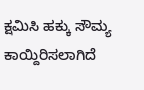ಕ್ಷಮಿಸಿ ಹಕ್ಕು ಸೌಮ್ಯ ಕಾಯ್ದಿರಿಸಲಾಗಿದೆ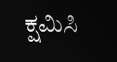ಕ್ಷಮಿಸಿ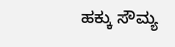ಹಕ್ಕು ಸೌಮ್ಯ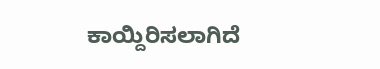ಕಾಯ್ದಿರಿಸಲಾಗಿದೆ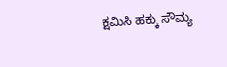ಕ್ಷಮಿಸಿ ಹಕ್ಕು ಸೌಮ್ಯ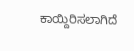ಕಾಯ್ದಿರಿಸಲಾಗಿದೆ